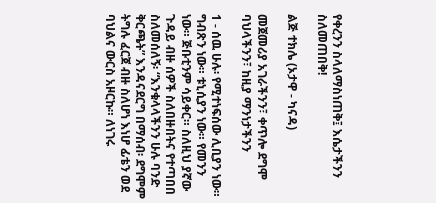የቀረንን ስላለማስነጠቅ፤ እሴታችንን ስለመጠበቅ!

ልጅ ተክሌ (ኦታዋ - ካናዳ)

መጀመሪያ አገራችንን፣ ቀጥሎ ደግሞ ባህላችንን፣ ከዚያ ማንነታችንን

1 - ሰዉ ሁሉ፡ የሚተነፍሰው ሊቢያን ነው። ግብጽን ነው። ቱኒሲያን ነው። የመንን ነው። ጅቡቲንም ሳይቀር። ስለዚህ ያኛው ጉዳይ ብዙ ሰዎች ስለበዙበትና የተጣበበ ስለመሰለኝ፡ “እንቁላላችንን ሁሉ ባንድ ቅርጫት” እንዳናደርግ በማሰብ፡ ደግሞም ትግሉ ፈርጀ ብዙ ስለሆነ እነሆ ፊቴን ወደ ባህልና ውርስ አዞርኩ። ለነገሩ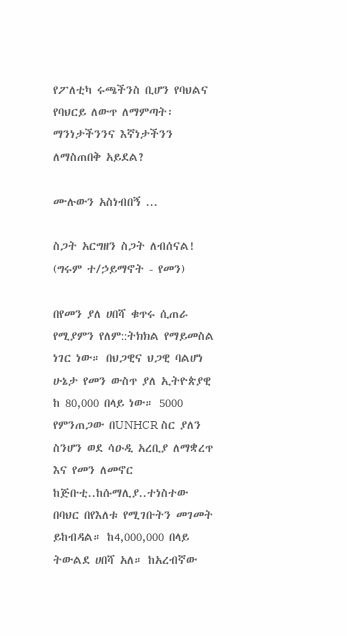የፖለቲካ ሩጫችንስ ቢሆን የባህልና የባህርይ ለውጥ ለማምጣት፡ ማንነታችንንና እኛነታችንን ለማስጠበቅ አይደል?

ሙሉውን አስነብበኝ ...

ስጋት አርግዘን ስጋት ለብሰናል! (ግሩም ተ/ኃይማኖት - የመን)

በየመን ያለ ሀበሻ ቁጥሩ ሲጠራ የሚያምን የለም::ትክክል የማይመስል ነገር ነው። በህጋዊና ህጋዊ ባልሆነ ሁኔታ የመን ውስጥ ያለ ኢትዮጵያዊ ከ 80,000 በላይ ነው። 5000 የምንጠጋው በUNHCR ስር ያለን ስንሆን ወደ ሳዑዲ አረቢያ ለማቋረጥ እና የመን ለመኖር ከጅቡቲ..ከሱማሊያ..ተነስተው በባህር በየእለቱ የሚገቡትን መገመት ይከብዳል። ከ4,000,000 በላይ ትውልደ ሀበሻ አለ። ከአረብኛው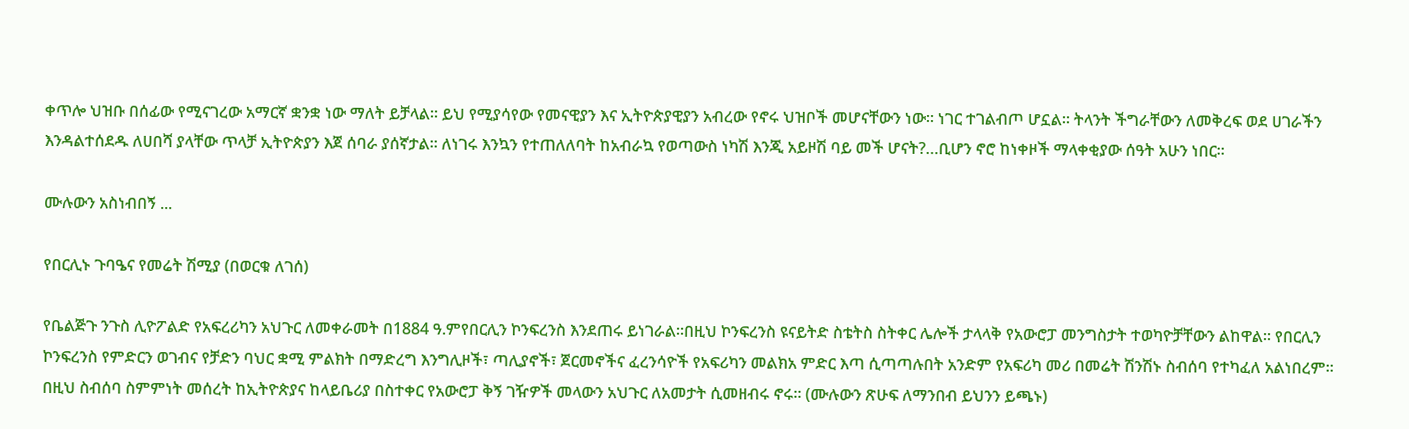ቀጥሎ ህዝቡ በሰፊው የሚናገረው አማርኛ ቋንቋ ነው ማለት ይቻላል። ይህ የሚያሳየው የመናዊያን እና ኢትዮጵያዊያን አብረው የኖሩ ህዝቦች መሆናቸውን ነው። ነገር ተገልብጦ ሆኗል። ትላንት ችግራቸውን ለመቅረፍ ወደ ሀገራችን እንዳልተሰደዱ ለሀበሻ ያላቸው ጥላቻ ኢትዮጵያን እጀ ሰባራ ያሰኛታል። ለነገሩ እንኳን የተጠለለባት ከአብራኳ የወጣውስ ነካሽ እንጂ አይዞሽ ባይ መች ሆናት?…ቢሆን ኖሮ ከነቀዞች ማላቀቂያው ሰዓት አሁን ነበር።

ሙሉውን አስነብበኝ ...

የበርሊኑ ጉባዔና የመሬት ሽሚያ (በወርቁ ለገሰ)

የቤልጅጉ ንጉስ ሊዮፖልድ የአፍረሪካን አህጉር ለመቀራመት በ1884 ዓ.ምየበርሊን ኮንፍረንስ እንደጠሩ ይነገራል።በዚህ ኮንፍረንስ ዩናይትድ ስቴትስ ስትቀር ሌሎች ታላላቅ የአውሮፓ መንግስታት ተወካዮቻቸውን ልከዋል። የበርሊን ኮንፍረንስ የምድርን ወገብና የቻድን ባህር ቋሚ ምልክት በማድረግ እንግሊዞች፣ ጣሊያኖች፣ ጀርመኖችና ፈረንሳዮች የአፍሪካን መልክአ ምድር እጣ ሲጣጣሉበት አንድም የአፍሪካ መሪ በመሬት ሽንሽኑ ስብሰባ የተካፈለ አልነበረም። በዚህ ስብሰባ ስምምነት መሰረት ከኢትዮጵያና ከላይቤሪያ በስተቀር የአውሮፓ ቅኝ ገዥዎች መላውን አህጉር ለአመታት ሲመዘብሩ ኖሩ። (ሙሉውን ጽሁፍ ለማንበብ ይህንን ይጫኑ)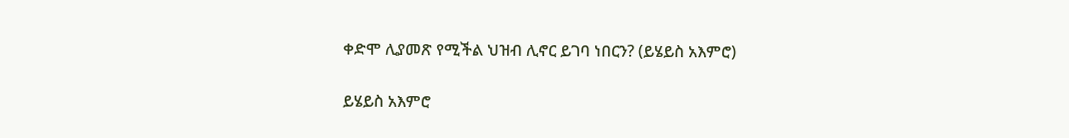ቀድሞ ሊያመጽ የሚችል ህዝብ ሊኖር ይገባ ነበርን? (ይሄይስ አእምሮ)

ይሄይስ አእምሮ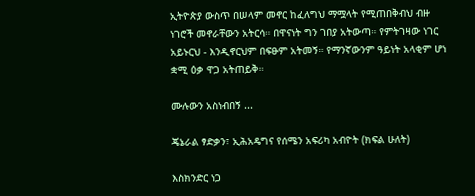ኢትዮጵያ ውስጥ በሠላም መኖር ከፈለግህ ማሟላት የሚጠበቅብህ ብዙ ነገሮች መኖራቸውን አትርሳ። በዋናነት ግን ገበያ አትውጣ። የምትገዛው ነገር አይኑርህ - እንዲኖርህም በፍፁም አትመኝ። የማንኛውንም ዓይነት አላቂም ሆነ ቋሚ ዕቃ ዋጋ አትጠይቅ።

ሙሉውን አስነብበኝ ...

ጄኔራል ፃድቃን፣ ኢሕአዴግና የሰሜን አፍሪካ አብዮት (ክፍል ሁለት)

እስክንድር ነጋ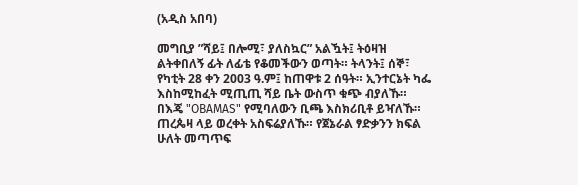(አዲስ አበባ)

መግቢያ ”ሻይ፤ በሎሚ፣ ያለስኳር” አልዃት፤ ትዕዛዝ ልትቀበለኝ ፊት ለፊቴ የቆመችውን ወጣት። ትላንት፤ ሰኞ፣ የካቲት 28 ቀን 2003 ዓ.ም፤ ከጠዋቱ 2 ሰዓት። ኢንተርኔት ካፌ እስከሚከፈት ሚጢጢ ሻይ ቤት ውስጥ ቁጭ ብያለኹ። በእጄ "OBAMAS" የሚባለውን ቢጫ እስክሪቢቶ ይዣለኹ። ጠረጴዛ ላይ ወረቀት አስፍሬያለኹ። የጀኔራል ፃድቃንን ክፍል ሁለት መጣጥፍ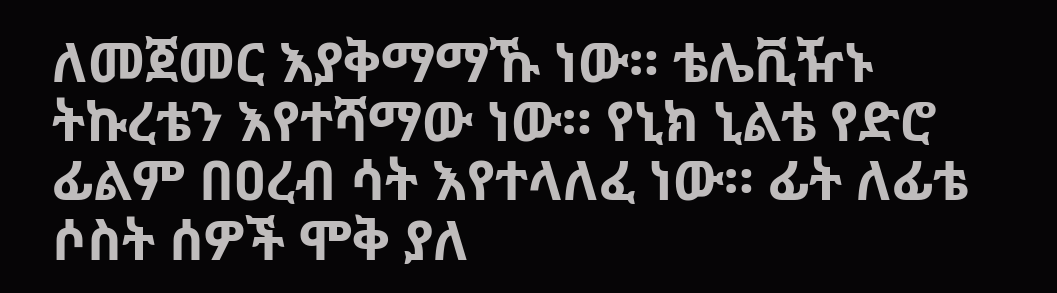ለመጀመር እያቅማማኹ ነው። ቴሌቪዥኑ ትኩረቴን እየተሻማው ነው። የኒክ ኒልቴ የድሮ ፊልም በዐረብ ሳት እየተላለፈ ነው። ፊት ለፊቴ ሶስት ሰዎች ሞቅ ያለ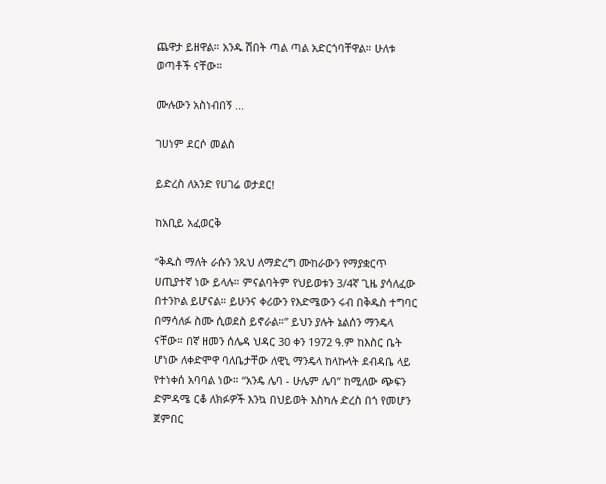ጨዋታ ይዘዋል። አንዱ ሽበት ጣል ጣል አድርጎባቸዋል። ሁለቱ ወጣቶች ናቸው።

ሙሉውን አስነብበኝ ...

ገሀነም ደርሶ መልስ

ይድረስ ለአንድ የሀገሬ ወታደር!

ከአቢይ አፈወርቅ

“ቅዱስ ማለት ራሱን ንጹህ ለማድረግ ሙከራውን የማያቋርጥ ሀጢያተኛ ነው ይላሉ። ምናልባትም የህይወቱን 3/4ኛ ጊዜ ያሳለፈው በተንኮል ይሆናል። ይሁንና ቀሪውን የእድሜውን ሩብ በቅዱስ ተግባር በማሳለፉ ስሙ ሲወደስ ይኖራል።” ይህን ያሉት ኔልሰን ማንዴላ ናቸው። በኛ ዘመን ሰሌዳ ህዳር 30 ቀን 1972 ዓ.ም ከእስር ቤት ሆነው ለቀድሞዋ ባለቤታቸው ለዊኒ ማንዴላ ከላኩላት ደብዳቤ ላይ የተነቀሰ አባባል ነው። “አንዴ ሌባ - ሁሌም ሌባ” ከሚለው ጭፍን ድምዳሜ ርቆ ለክፉዎች እንኳ በህይወት እስካሉ ድረስ በጎ የመሆን ጀምበር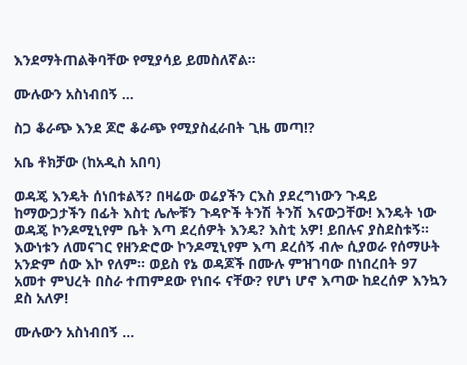እንደማትጠልቅባቸው የሚያሳይ ይመስለኛል።

ሙሉውን አስነብበኝ ...

ስጋ ቆራጭ እንደ ጆሮ ቆራጭ የሚያስፈራበት ጊዜ መጣ!?

አቤ ቶክቻው (ከአዲስ አበባ)

ወዳጄ እንዴት ሰነበቱልኝ? በዛሬው ወሬያችን ርእስ ያደረግነውን ጉዳይ ከማውጋታችን በፊት እስቲ ሌሎቹን ጉዳዮች ትንሽ ትንሽ እናውጋቸው! እንዴት ነው ወዳጄ ኮንዶሚኒየም ቤት እጣ ደረሰዎት እንዴ? እስቲ አዎ! ይበሉና ያስደስቱኝ። እውነቱን ለመናገር የዘንድሮው ኮንዶሚኒየም እጣ ደረሰኝ ብሎ ሲያወራ የሰማሁት አንድም ሰው እኮ የለም። ወይስ የኔ ወዳጆች በሙሉ ምዝገባው በነበረበት 97 አመተ ምህረት በስራ ተጠምደው የነበሩ ናቸው? የሆነ ሆኖ እጣው ከደረሰዎ እንኳን ደስ አለዎ!

ሙሉውን አስነብበኝ ...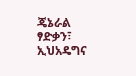ጄኔራል ፃድቃን፣ ኢህአዴግና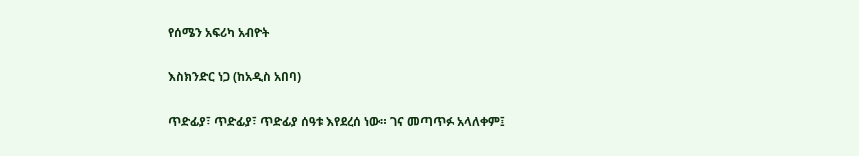የሰሜን አፍሪካ አብዮት

እስክንድር ነጋ (ከአዲስ አበባ)

ጥድፊያ፣ ጥድፊያ፣ ጥድፊያ ሰዓቱ እየደረሰ ነው። ገና መጣጥፉ አላለቀም፤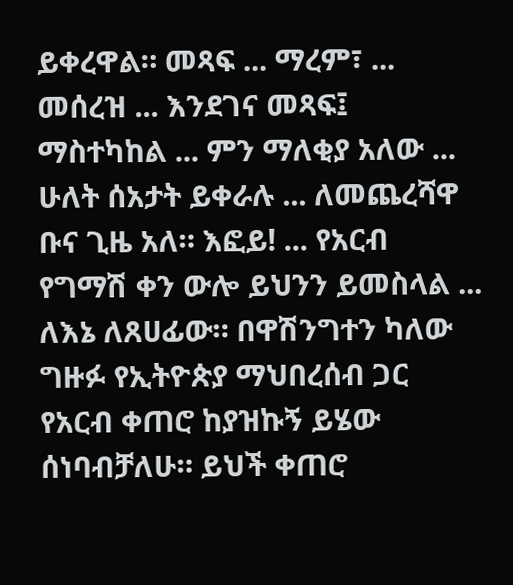ይቀረዋል። መጻፍ ... ማረም፣ ... መሰረዝ ... እንደገና መጻፍ፤ ማስተካከል ... ምን ማለቂያ አለው ... ሁለት ሰአታት ይቀራሉ ... ለመጨረሻዋ ቡና ጊዜ አለ። እፎይ! ... የአርብ የግማሽ ቀን ውሎ ይህንን ይመስላል ... ለእኔ ለጸሀፊው። በዋሽንግተን ካለው ግዙፉ የኢትዮጵያ ማህበረሰብ ጋር የአርብ ቀጠሮ ከያዝኩኝ ይሄው ሰነባብቻለሁ። ይህች ቀጠሮ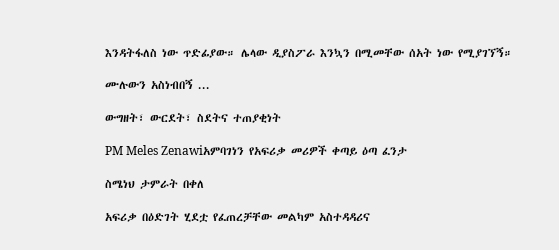እንዳትፋለስ ነው ጥድፊያው። ሌላው ዲያስፖራ እንኳን በሚመቸው ሰአት ነው የሚያገኘኝ።

ሙሉውን አስነብበኝ ...

ውግዘት፣ ውርደት፣ ስደትና ተጠያቂነት

PM Meles Zenawiአምባገነን የአፍሪቃ መሪዎች ቀጣይ ዕጣ ፈንታ

ስሜነህ ታምራት በቀለ

አፍሪቃ በዕድገት ሂደቷ የፈጠረቻቸው መልካም አስተዳዳሪና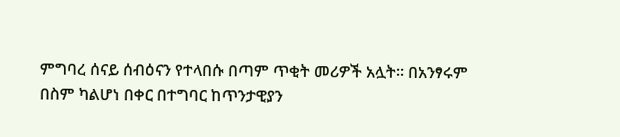ምግባረ ሰናይ ሰብዕናን የተላበሱ በጣም ጥቂት መሪዎች አሏት። በአንፃሩም በስም ካልሆነ በቀር በተግባር ከጥንታዊያን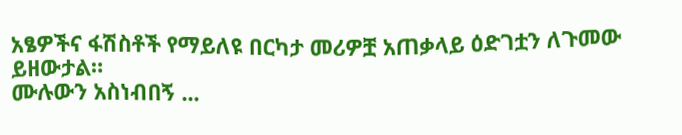አፄዎችና ፋሽስቶች የማይለዩ በርካታ መሪዎቿ አጠቃላይ ዕድገቷን ለጉመው ይዘውታል።
ሙሉውን አስነብበኝ ...